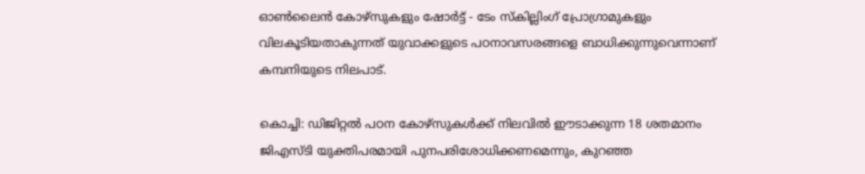ഓണ്‍ലൈന്‍ കോഴ്‌സുകളും ഷോര്‍ട്ട് - ടേം സ്‌കില്ലിംഗ് പ്രോഗ്രാമുകളും വിലകൂടിയതാകുന്നത് യുവാക്കളുടെ പഠനാവസരങ്ങളെ ബാധിക്കുന്നുവെന്നാണ് കമ്പനിയുടെ നിലപാട്.

കൊച്ചി: ഡിജിറ്റല്‍ പഠന കോഴ്‌സുകള്‍ക്ക് നിലവില്‍ ഈടാക്കുന്ന 18 ശതമാനം ജിഎസ്ടി യുക്തിപരമായി പുനപരിശോധിക്കണമെന്നും, കുറഞ്ഞ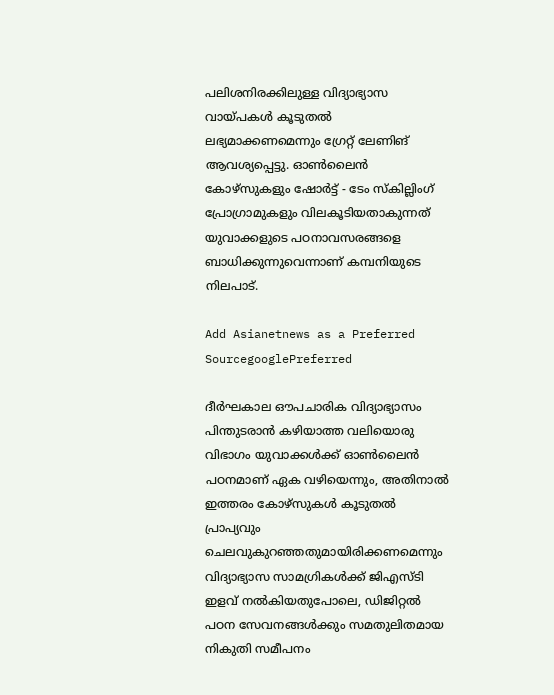പലിശനിരക്കിലുള്ള വിദ്യാഭ്യാസ വായ്പകള്‍ കൂടുതല്‍ ലഭ്യമാക്കണമെന്നും ഗ്രേറ്റ് ലേണിങ് ആവശ്യപ്പെട്ടു. ഓണ്‍ലൈന്‍ കോഴ്‌സുകളും ഷോര്‍ട്ട് - ടേം സ്‌കില്ലിംഗ് പ്രോഗ്രാമുകളും വിലകൂടിയതാകുന്നത് യുവാക്കളുടെ പഠനാവസരങ്ങളെ ബാധിക്കുന്നുവെന്നാണ് കമ്പനിയുടെ നിലപാട്.

Add Asianetnews as a Preferred SourcegooglePreferred

ദീര്‍ഘകാല ഔപചാരിക വിദ്യാഭ്യാസം പിന്തുടരാന്‍ കഴിയാത്ത വലിയൊരു വിഭാഗം യുവാക്കള്‍ക്ക് ഓണ്‍ലൈന്‍ പഠനമാണ് ഏക വഴിയെന്നും, അതിനാല്‍ ഇത്തരം കോഴ്‌സുകള്‍ കൂടുതല്‍ പ്രാപ്യവും ചെലവുകുറഞ്ഞതുമായിരിക്കണമെന്നും വിദ്യാഭ്യാസ സാമഗ്രികള്‍ക്ക് ജിഎസ്ടി ഇളവ് നല്‍കിയതുപോലെ, ഡിജിറ്റല്‍ പഠന സേവനങ്ങള്‍ക്കും സമതുലിതമായ നികുതി സമീപനം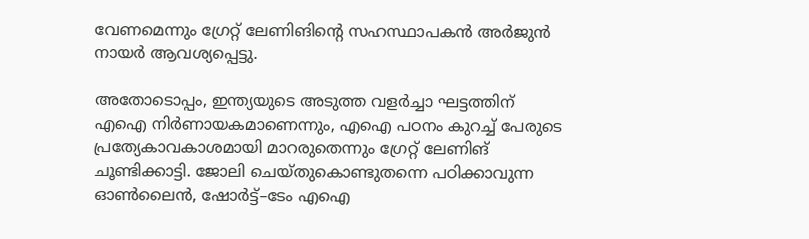വേണമെന്നും ഗ്രേറ്റ് ലേണിങിന്റെ സഹസ്ഥാപകന്‍ അര്‍ജുന്‍ നായര്‍ ആവശ്യപ്പെട്ടു.

അതോടൊപ്പം, ഇന്ത്യയുടെ അടുത്ത വളര്‍ച്ചാ ഘട്ടത്തിന് എഐ നിര്‍ണായകമാണെന്നും, എഐ പഠനം കുറച്ച് പേരുടെ പ്രത്യേകാവകാശമായി മാറരുതെന്നും ഗ്രേറ്റ് ലേണിങ് ചൂണ്ടിക്കാട്ടി. ജോലി ചെയ്തുകൊണ്ടുതന്നെ പഠിക്കാവുന്ന ഓണ്‍ലൈന്‍, ഷോര്‍ട്ട്–ടേം എഐ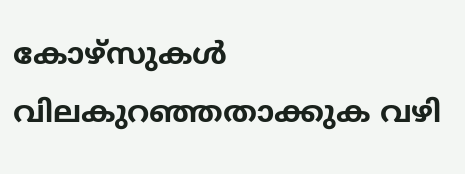കോഴ്‌സുകള്‍ വിലകുറഞ്ഞതാക്കുക വഴി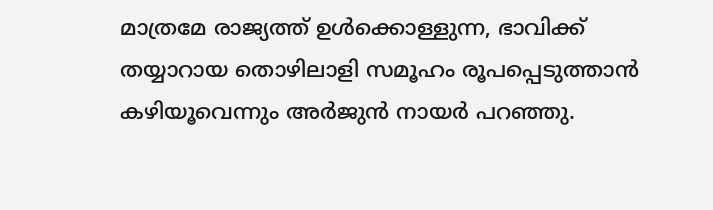മാത്രമേ രാജ്യത്ത് ഉള്‍ക്കൊള്ളുന്ന, ഭാവിക്ക് തയ്യാറായ തൊഴിലാളി സമൂഹം രൂപപ്പെടുത്താന്‍ കഴിയൂവെന്നും അര്‍ജുന്‍ നായര്‍ പറഞ്ഞു.